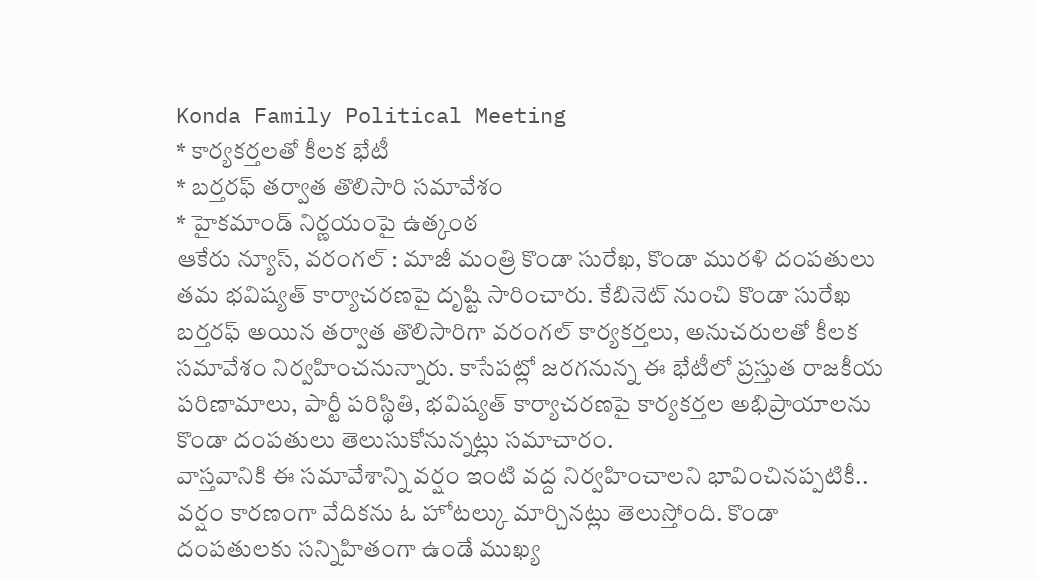Konda Family Political Meeting
* కార్యకర్తలతో కీలక భేటీ
* బర్తరఫ్ తర్వాత తొలిసారి సమావేశం
* హైకమాండ్ నిర్ణయంపై ఉత్కంఠ
ఆకేరు న్యూస్, వరంగల్ : మాజీ మంత్రి కొండా సురేఖ, కొండా మురళి దంపతులు తమ భవిష్యత్ కార్యాచరణపై దృష్టి సారించారు. కేబినెట్ నుంచి కొండా సురేఖ బర్తరఫ్ అయిన తర్వాత తొలిసారిగా వరంగల్ కార్యకర్తలు, అనుచరులతో కీలక సమావేశం నిర్వహించనున్నారు. కాసేపట్లో జరగనున్న ఈ భేటీలో ప్రస్తుత రాజకీయ పరిణామాలు, పార్టీ పరిస్థితి, భవిష్యత్ కార్యాచరణపై కార్యకర్తల అభిప్రాయాలను కొండా దంపతులు తెలుసుకోనున్నట్లు సమాచారం.
వాస్తవానికి ఈ సమావేశాన్ని వర్షం ఇంటి వద్ద నిర్వహించాలని భావించినప్పటికీ.. వర్షం కారణంగా వేదికను ఓ హోటల్కు మార్చినట్లు తెలుస్తోంది. కొండా దంపతులకు సన్నిహితంగా ఉండే ముఖ్య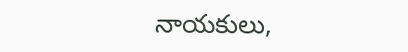నాయకులు,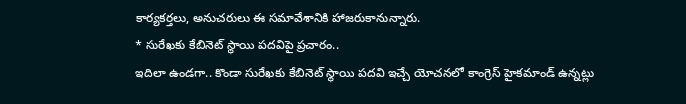కార్యకర్తలు, అనుచరులు ఈ సమావేశానికి హాజరుకానున్నారు.
* సురేఖకు కేబినెట్ స్థాయి పదవిపై ప్రచారం..
ఇదిలా ఉండగా.. కొండా సురేఖకు కేబినెట్ స్థాయి పదవి ఇచ్చే యోచనలో కాంగ్రెస్ హైకమాండ్ ఉన్నట్లు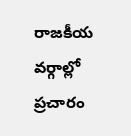రాజకీయ వర్గాల్లో ప్రచారం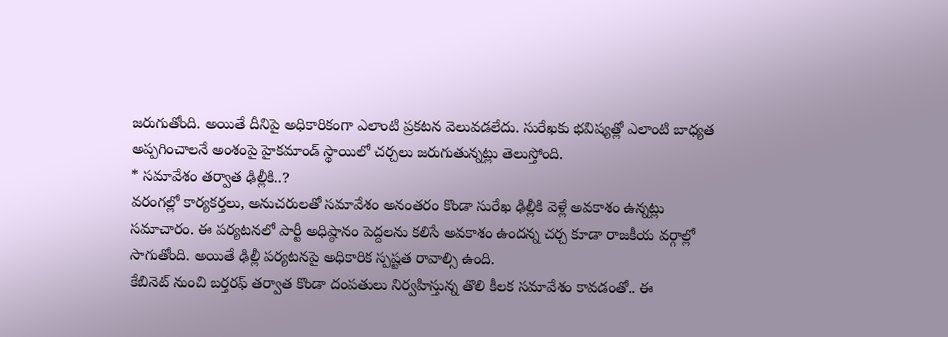జరుగుతోంది. అయితే దీనిపై అధికారికంగా ఎలాంటి ప్రకటన వెలువడలేదు. సురేఖకు భవిష్యత్లో ఎలాంటి బాధ్యత అప్పగించాలనే అంశంపై హైకమాండ్ స్థాయిలో చర్చలు జరుగుతున్నట్లు తెలుస్తోంది.
* సమావేశం తర్వాత ఢిల్లీకి..?
వరంగల్లో కార్యకర్తలు, అనుచరులతో సమావేశం అనంతరం కొండా సురేఖ ఢిల్లీకి వెళ్లే అవకాశం ఉన్నట్లు సమాచారం. ఈ పర్యటనలో పార్టీ అధిష్ఠానం పెద్దలను కలిసే అవకాశం ఉందన్న చర్చ కూడా రాజకీయ వర్గాల్లో సాగుతోంది. అయితే ఢిల్లీ పర్యటనపై అధికారిక స్పష్టత రావాల్సి ఉంది.
కేబినెట్ నుంచి బర్తరఫ్ తర్వాత కొండా దంపతులు నిర్వహిస్తున్న తొలి కీలక సమావేశం కావడంతో.. ఈ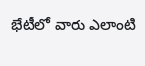భేటీలో వారు ఎలాంటి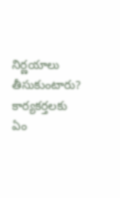నిర్ణయాలు తీసుకుంటారు? కార్యకర్తలకు ఏం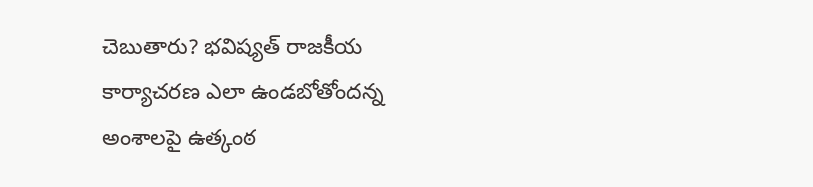చెబుతారు? భవిష్యత్ రాజకీయ కార్యాచరణ ఎలా ఉండబోతోందన్న అంశాలపై ఉత్కంఠ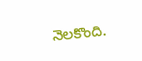నెలకొంది.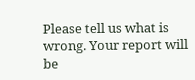Please tell us what is wrong. Your report will be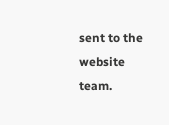sent to the website team.